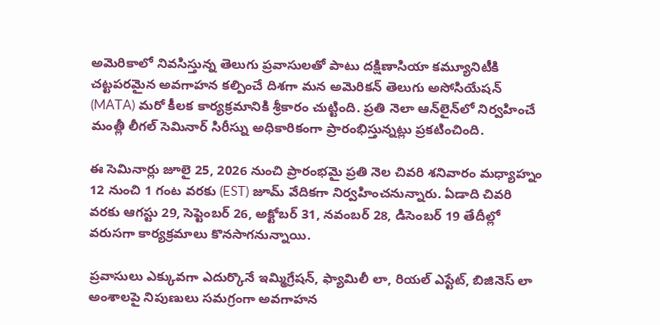అమెరికాలో నివసిస్తున్న తెలుగు ప్రవాసులతో పాటు దక్షిణాసియా కమ్యూనిటీకి చట్టపరమైన అవగాహన కల్పించే దిశగా మన అమెరికన్ తెలుగు అసోసియేషన్ (MATA) మరో కీలక కార్యక్రమానికి శ్రీకారం చుట్టింది. ప్రతి నెలా ఆన్‌లైన్‌లో నిర్వహించే మంత్లీ లీగల్ సెమినార్ సిరీస్ను అధికారికంగా ప్రారంభిస్తున్నట్లు ప్రకటించింది.

ఈ సెమినార్లు జూలై 25, 2026 నుంచి ప్రారంభమై ప్రతి నెల చివరి శనివారం మధ్యాహ్నం 12 నుంచి 1 గంట వరకు (EST) జూమ్ వేదికగా నిర్వహించనున్నారు. ఏడాది చివరి వరకు ఆగస్టు 29, సెప్టెంబర్ 26, అక్టోబర్ 31, నవంబర్ 28, డిసెంబర్ 19 తేదీల్లో వరుసగా కార్యక్రమాలు కొనసాగనున్నాయి.

ప్రవాసులు ఎక్కువగా ఎదుర్కొనే ఇమ్మిగ్రేషన్, ఫ్యామిలీ లా, రియల్ ఎస్టేట్, బిజినెస్ లా అంశాలపై నిపుణులు సమగ్రంగా అవగాహన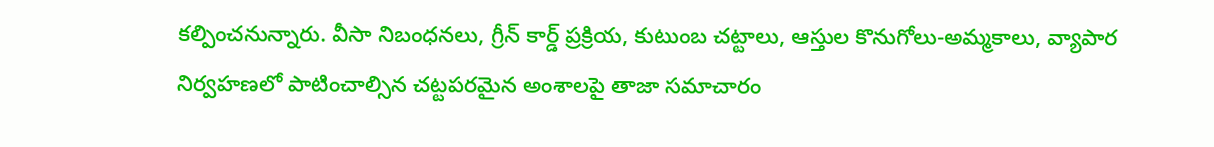కల్పించనున్నారు. వీసా నిబంధనలు, గ్రీన్ కార్డ్ ప్రక్రియ, కుటుంబ చట్టాలు, ఆస్తుల కొనుగోలు-అమ్మకాలు, వ్యాపార నిర్వహణలో పాటించాల్సిన చట్టపరమైన అంశాలపై తాజా సమాచారం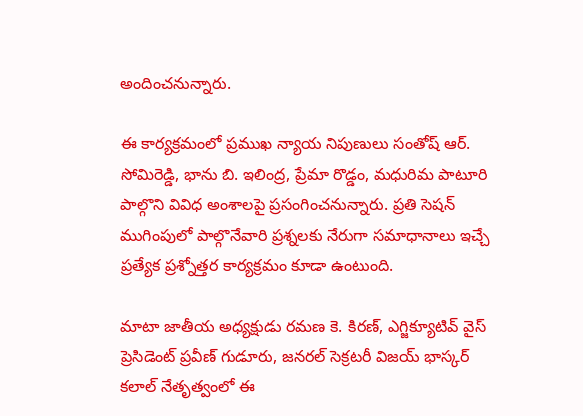అందించనున్నారు.

ఈ కార్యక్రమంలో ప్రముఖ న్యాయ నిపుణులు సంతోష్ ఆర్. సోమిరెడ్డి, భాను బి. ఇలింద్ర, ప్రేమా రొడ్డం, మధురిమ పాటూరి పాల్గొని వివిధ అంశాలపై ప్రసంగించనున్నారు. ప్రతి సెషన్ ముగింపులో పాల్గొనేవారి ప్రశ్నలకు నేరుగా సమాధానాలు ఇచ్చే ప్రత్యేక ప్రశ్నోత్తర కార్యక్రమం కూడా ఉంటుంది.

మాటా జాతీయ అధ్యక్షుడు రమణ కె. కిరణ్, ఎగ్జిక్యూటివ్ వైస్ ప్రెసిడెంట్ ప్రవీణ్ గుడూరు, జనరల్ సెక్రటరీ విజయ్ భాస్కర్ కలాల్ నేతృత్వంలో ఈ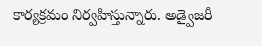కార్యక్రమం నిర్వహిస్తున్నారు. అడ్వైజరీ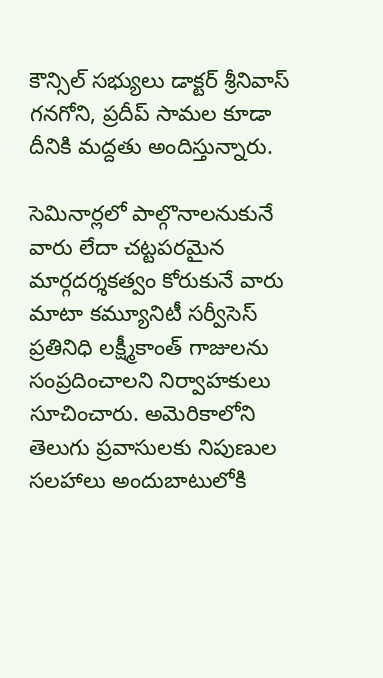కౌన్సిల్ సభ్యులు డాక్టర్ శ్రీనివాస్ గనగోని, ప్రదీప్ సామల కూడా దీనికి మద్దతు అందిస్తున్నారు.

సెమినార్లలో పాల్గొనాలనుకునే వారు లేదా చట్టపరమైన మార్గదర్శకత్వం కోరుకునే వారు మాటా కమ్యూనిటీ సర్వీసెస్ ప్రతినిధి లక్ష్మీకాంత్ గాజులను సంప్రదించాలని నిర్వాహకులు సూచించారు. అమెరికాలోని తెలుగు ప్రవాసులకు నిపుణుల సలహాలు అందుబాటులోకి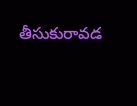తీసుకురావడ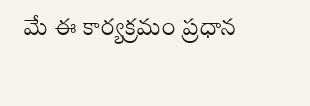మే ఈ కార్యక్రమం ప్రధాన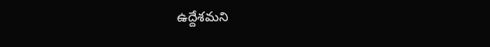ఉద్దేశమని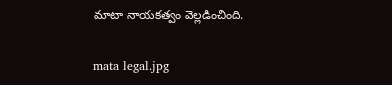మాటా నాయకత్వం వెల్లడించింది.

mata legal.jpg